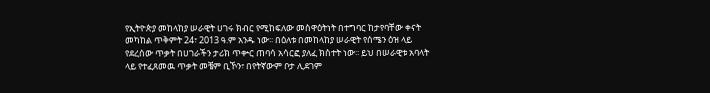የኢትዮጵያ መከላከያ ሠራዊት ሀገሩ ክብር የሚከፍለው መስዋዕትነት በተግባር ከታየባቸው ቀናት መካከል ጥቅምት 24፣ 2013 ዓ.ም አንዱ ነው፡፡ በዕለቱ በመከላከያ ሠራዊት የሰሜን ዕዝ ላይ የደረሰው ጥቃት በሀገራችን ታሪክ ጥቍር ጠባሳ አሳርፎ ያለፈ ክስተት ነው፡፡ ይህ በሠራዊቱ አባላት ላይ የተፈጸመዉ ጥቃት መቼም ቢኾን፣ በየትኛውም ቦታ ሊደገም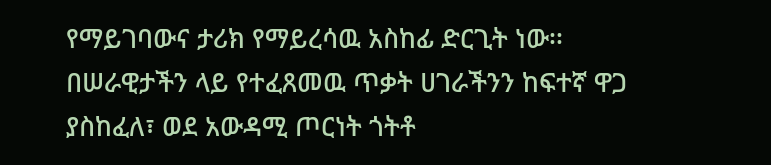የማይገባውና ታሪክ የማይረሳዉ አስከፊ ድርጊት ነው፡፡
በሠራዊታችን ላይ የተፈጸመዉ ጥቃት ሀገራችንን ከፍተኛ ዋጋ ያስከፈለ፣ ወደ አውዳሚ ጦርነት ጎትቶ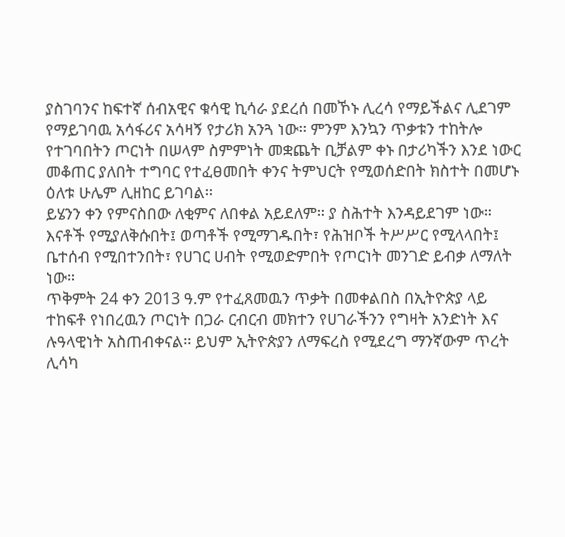ያስገባንና ከፍተኛ ሰብአዊና ቁሳዊ ኪሳራ ያደረሰ በመኾኑ ሊረሳ የማይችልና ሊደገም የማይገባዉ አሳፋሪና አሳዛኝ የታሪክ አንጓ ነው፡፡ ምንም እንኳን ጥቃቱን ተከትሎ የተገባበትን ጦርነት በሠላም ስምምነት መቋጨት ቢቻልም ቀኑ በታሪካችን እንደ ነውር መቆጠር ያለበት ተግባር የተፈፀመበት ቀንና ትምህርት የሚወሰድበት ክስተት በመሆኑ ዕለቱ ሁሌም ሊዘከር ይገባል፡፡
ይሄንን ቀን የምናስበው ለቂምና ለበቀል አይደለም። ያ ስሕተት እንዳይደገም ነው። እናቶች የሚያለቅሱበት፤ ወጣቶች የሚማገዱበት፣ የሕዝቦች ትሥሥር የሚላላበት፤ ቤተሰብ የሚበተንበት፣ የሀገር ሀብት የሚወድምበት የጦርነት መንገድ ይብቃ ለማለት ነው።
ጥቅምት 24 ቀን 2013 ዓ.ም የተፈጸመዉን ጥቃት በመቀልበስ በኢትዮጵያ ላይ ተከፍቶ የነበረዉን ጦርነት በጋራ ርብርብ መክተን የሀገራችንን የግዛት አንድነት እና ሉዓላዊነት አስጠብቀናል፡፡ ይህም ኢትዮጵያን ለማፍረስ የሚደረግ ማንኛውም ጥረት ሊሳካ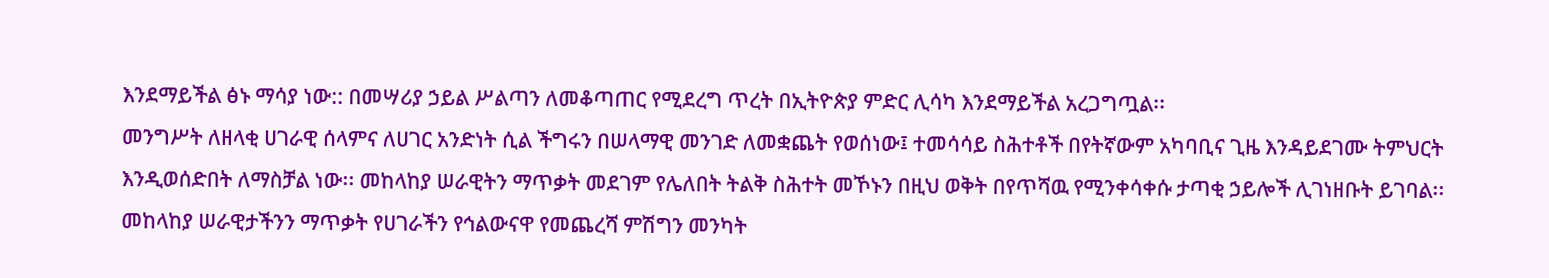እንደማይችል ፅኑ ማሳያ ነው:: በመሣሪያ ኃይል ሥልጣን ለመቆጣጠር የሚደረግ ጥረት በኢትዮጵያ ምድር ሊሳካ እንደማይችል አረጋግጧል፡፡
መንግሥት ለዘላቂ ሀገራዊ ሰላምና ለሀገር አንድነት ሲል ችግሩን በሠላማዊ መንገድ ለመቋጨት የወሰነው፤ ተመሳሳይ ስሕተቶች በየትኛውም አካባቢና ጊዜ እንዳይደገሙ ትምህርት እንዲወሰድበት ለማስቻል ነው፡፡ መከላከያ ሠራዊትን ማጥቃት መደገም የሌለበት ትልቅ ስሕተት መኾኑን በዚህ ወቅት በየጥሻዉ የሚንቀሳቀሱ ታጣቂ ኃይሎች ሊገነዘቡት ይገባል፡፡
መከላከያ ሠራዊታችንን ማጥቃት የሀገራችን የኅልውናዋ የመጨረሻ ምሽግን መንካት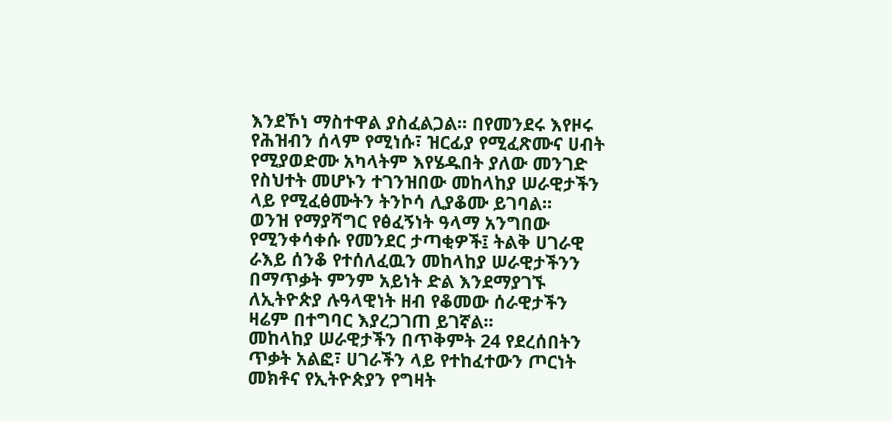እንደኾነ ማስተዋል ያስፈልጋል፡፡ በየመንደሩ እየዞሩ የሕዝብን ሰላም የሚነሱ፣ ዝርፊያ የሚፈጽሙና ሀብት የሚያወድሙ አካላትም እየሄዱበት ያለው መንገድ የስህተት መሆኑን ተገንዝበው መከላከያ ሠራዊታችን ላይ የሚፈፅሙትን ትንኮሳ ሊያቆሙ ይገባል፡፡
ወንዝ የማያሻግር የፅፈኝነት ዓላማ አንግበው የሚንቀሳቀሱ የመንደር ታጣቂዎች፤ ትልቅ ሀገራዊ ራእይ ሰንቆ የተሰለፈዉን መከላከያ ሠራዊታችንን በማጥቃት ምንም አይነት ድል እንደማያገኙ ለኢትዮጵያ ሉዓላዊነት ዘብ የቆመው ሰራዊታችን ዛሬም በተግባር እያረጋገጠ ይገኛል፡፡
መከላከያ ሠራዊታችን በጥቅምት 24 የደረሰበትን ጥቃት አልፎ፣ ሀገራችን ላይ የተከፈተውን ጦርነት መክቶና የኢትዮጵያን የግዛት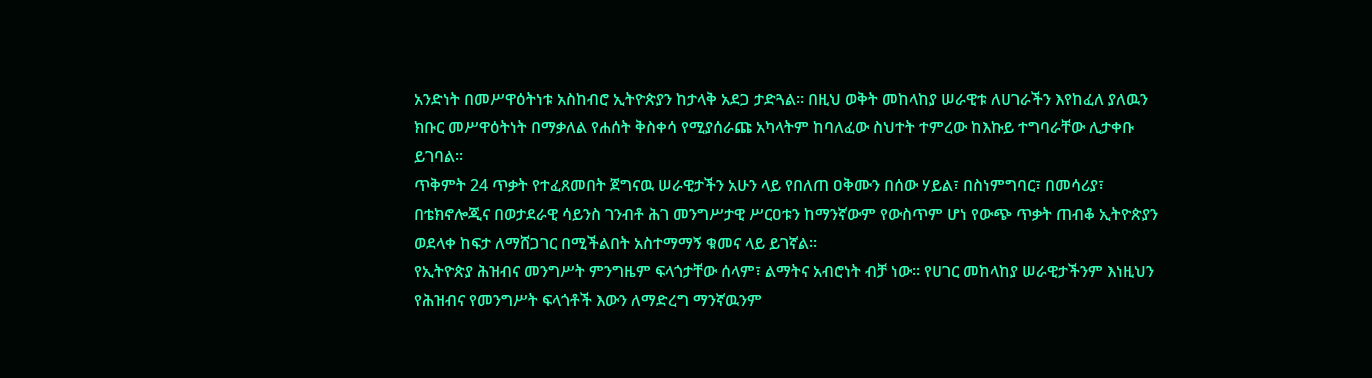አንድነት በመሥዋዕትነቱ አስከብሮ ኢትዮጵያን ከታላቅ አደጋ ታድጓል፡፡ በዚህ ወቅት መከላከያ ሠራዊቱ ለሀገራችን እየከፈለ ያለዉን ክቡር መሥዋዕትነት በማቃለል የሐሰት ቅስቀሳ የሚያሰራጩ አካላትም ከባለፈው ስህተት ተምረው ከእኩይ ተግባራቸው ሊታቀቡ ይገባል፡፡
ጥቅምት 24 ጥቃት የተፈጸመበት ጀግናዉ ሠራዊታችን አሁን ላይ የበለጠ ዐቅሙን በሰው ሃይል፣ በስነምግባር፣ በመሳሪያ፣ በቴክኖሎጂና በወታደራዊ ሳይንስ ገንብቶ ሕገ መንግሥታዊ ሥርዐቱን ከማንኛውም የውስጥም ሆነ የውጭ ጥቃት ጠብቆ ኢትዮጵያን ወደላቀ ከፍታ ለማሸጋገር በሚችልበት አስተማማኝ ቁመና ላይ ይገኛል፡፡
የኢትዮጵያ ሕዝብና መንግሥት ምንግዜም ፍላጎታቸው ሰላም፣ ልማትና አብሮነት ብቻ ነው፡፡ የሀገር መከላከያ ሠራዊታችንም እነዚህን የሕዝብና የመንግሥት ፍላጎቶች እውን ለማድረግ ማንኛዉንም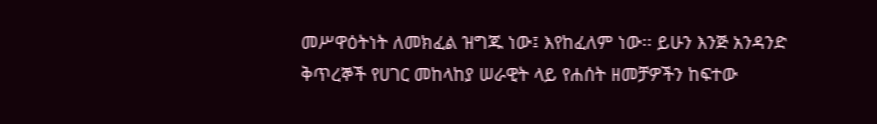መሥዋዕትነት ለመክፈል ዝግጁ ነው፤ እየከፈለም ነው፡፡ ይሁን እንጅ አንዳንድ ቅጥረኞች የሀገር መከላከያ ሠራዊት ላይ የሐሰት ዘመቻዎችን ከፍተው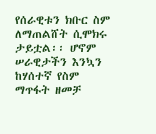የሰራዊቱን ክቡር ስም ለማጠልሸት ሲሞክሩ ታይቷል፡፡ ሆኖም ሠራዊታችን እንኳን ከሃሰተኛ የስም ማጥፋት ዘመቻ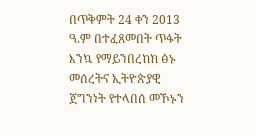በጥቅምት 24 ቀን 2013 ዓ.ም በተፈጸመበት ጥፋት እንኳ የማይንበረከክ ፅኑ መሰረትና ኢትዮጵያዊ ጀግንነት የተላበሰ መኾኑን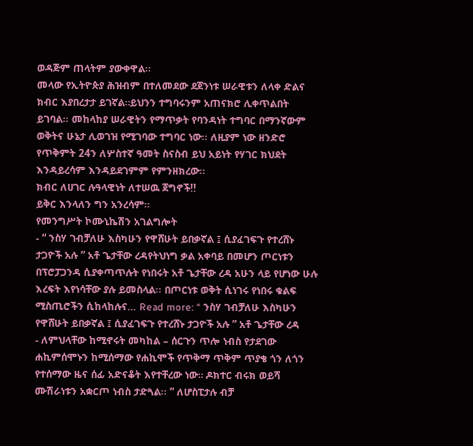ወዳጅም ጠላትም ያውቀዋል፡፡
መላው የኢትዮጵያ ሕዝብም በተለመደው ደጀንነቱ ሠራዊቱን ለላቀ ድልና ክብር እያበረታታ ይገኛል።ይህንን ተግባሩንም አጠናክሮ ሊቀጥልበት ይገባል፡፡ መከላከያ ሠራዊትን የማጥቃት የባንዳነት ተግባር በማንኛውም ወቅትና ሁኔታ ሊወገዝ የሚገባው ተግባር ነው፡፡ ለዚያም ነው ዘንድሮ የጥቅምት 24ን ለሦስተኛ ዓመት ስናስብ ይህ አይነት የሃገር ክህደት እንዳይረሳም እንዳይደገምም የምንዘክረው፡፡
ክብር ለሀገር ሉዓላዊነት ለተሠዉ ጀግኖች!!
ይቅር እንላለን ግን አንረሳም፡፡
የመንግሥት ኮሙኒኬሽን አገልግሎት
- “ ንስሃ ገብቻለሁ እስካሁን የዋሸሁት ይበቃኛል ፤ ሲያፈገፍጉ የተረሸኑ ታጋዮች አሉ ” አቶ ጌታቸው ረዳየትህነግ ቃል አቀባይ በመሆን ጦርነቱን በፕሮፓጋንዳ ሲያቀጣጥሉት የነበሩት አቶ ጌታቸው ረዳ አሁን ላይ የሆነው ሁሉ እረፍት እየነሳቸው ያሉ ይመስላል፡፡ በጦርነቱ ወቅት ሲነገሩ የነበሩ ቁልፍ ሚስጢሮችን ሲከላከሉና… Read more: “ ንስሃ ገብቻለሁ እስካሁን የዋሸሁት ይበቃኛል ፤ ሲያፈገፍጉ የተረሸኑ ታጋዮች አሉ ” አቶ ጌታቸው ረዳ
- ለምህላቸው ከሚኖሩት መካከል – ሰርጉን ጥሎ ነብስ የታደገው ሐኪምሰሞኑን ከሚሰማው የሐኪሞች የጥቅማ ጥቅም ጥያቄ ጎን ለጎን የተሰማው ዜና ሰፊ አድናቆት እየተቸረው ነው። ዶክተር ብሩክ ወይሻ ሙሽራነቱን አቋርጦ ነብስ ታድጓል፡፡ ” ለሆስፒታሉ ብቻ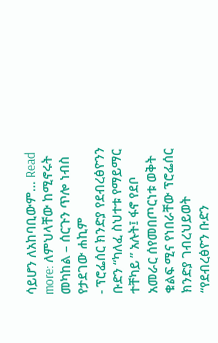ሳይሆን ለአከባቢውም… Read more: ለምህላቸው ከሚኖሩት መካከል – ሰርጉን ጥሎ ነብስ የታደገው ሐኪም
- ፕሮፌሰር ክንድያ የደብረፅዮንን ቡድን “ካለፈ ስህተቱ የማይማር ተቸካይ ” አሉት፤ ፋኖ የደቦ አመራር ሰየመበጦርነቱ ወቅት ቁልፍ ሚና የነበራቸው ፕሮፌሰር ክንድያ ገብረህይወት “የደብረፅዮን ቡድን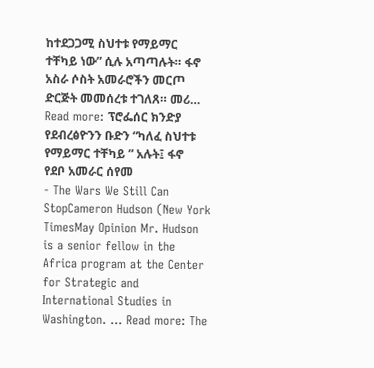ከተደጋጋሚ ስህተቱ የማይማር ተቸካይ ነው” ሲሉ አጣጣሉት። ፋኖ አስራ ሶስት አመራሮችን መርጦ ድርጅት መመሰረቱ ተገለጸ። መሪ… Read more: ፕሮፌሰር ክንድያ የደብረፅዮንን ቡድን “ካለፈ ስህተቱ የማይማር ተቸካይ ” አሉት፤ ፋኖ የደቦ አመራር ሰየመ
- The Wars We Still Can StopCameron Hudson (New York TimesMay Opinion Mr. Hudson is a senior fellow in the Africa program at the Center for Strategic and International Studies in Washington. … Read more: The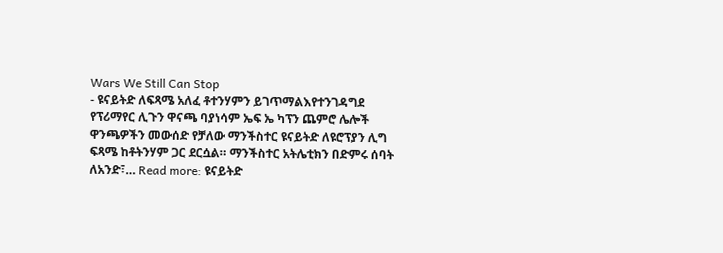Wars We Still Can Stop
- ዩናይትድ ለፍጻሜ አለፈ ቶተንሃምን ይገጥማልእየተንገዳግደ የፕሪማየር ሊጉን ዋናጫ ባያነሳም ኤፍ ኤ ካፕን ጨምሮ ሌሎች ዋንጫዎችን መውሰድ የቻለው ማንችስተር ዩናይትድ ለዩሮፕያን ሊግ ፍጻሜ ከቶትንሃም ጋር ደርሷል። ማንችስተር አትሌቲክን በድምሩ ሰባት ለአንድ፣… Read more: ዩናይትድ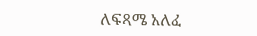ለፍጻሜ አለፈ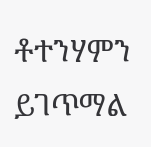ቶተንሃምን ይገጥማል